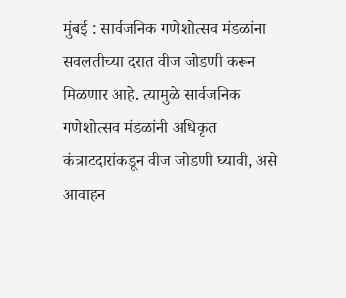मुंबई : सार्वजनिक गणेशोत्सव मंडळांना सवलतीच्या दरात वीज जोडणी करून मिळणार आहे. त्यामुळे सार्वजनिक गणेशोत्सव मंडळांनी अधिकृत कंत्राटदारांकडून वीज जोडणी घ्यावी, असे आवाहन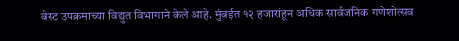बेस्ट उपक्रमाच्या विद्युत विभागाने केले आहे. मुंबईत १२ हजारांहून अधिक सार्वजनिक गणेशोत्सव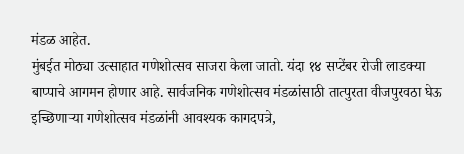मंडळ आहेत.
मुंबईत मोठ्या उत्साहात गणेशोत्सव साजरा केला जातो. यंदा १४ सप्टेंबर रोजी लाडक्या बाप्पाचे आगमन होणार आहे. सार्वजनिक गणेशोत्सव मंडळांसाठी तात्पुरता वीजपुरवठा घेऊ इच्छिणाऱ्या गणेशोत्सव मंडळांनी आवश्यक कागदपत्रे,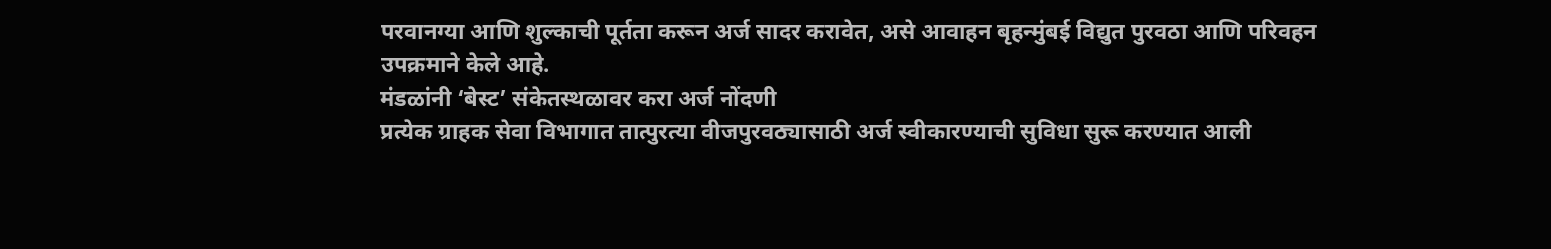परवानग्या आणि शुल्काची पूर्तता करून अर्ज सादर करावेत, असे आवाहन बृहन्मुंबई विद्युत पुरवठा आणि परिवहन उपक्रमाने केले आहे.
मंडळांनी ‘बेस्ट’ संकेतस्थळावर करा अर्ज नोंदणी
प्रत्येक ग्राहक सेवा विभागात तात्पुरत्या वीजपुरवठ्यासाठी अर्ज स्वीकारण्याची सुविधा सुरू करण्यात आली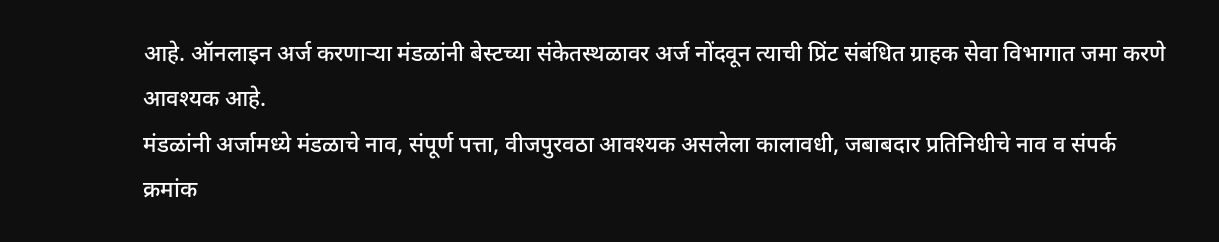आहे. ऑनलाइन अर्ज करणाऱ्या मंडळांनी बेस्टच्या संकेतस्थळावर अर्ज नोंदवून त्याची प्रिंट संबंधित ग्राहक सेवा विभागात जमा करणे आवश्यक आहे.
मंडळांनी अर्जामध्ये मंडळाचे नाव, संपूर्ण पत्ता, वीजपुरवठा आवश्यक असलेला कालावधी, जबाबदार प्रतिनिधीचे नाव व संपर्क क्रमांक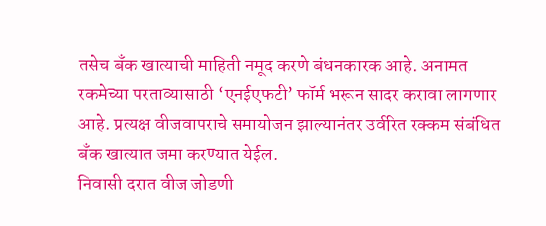तसेच बँक खात्याची माहिती नमूद करणे बंधनकारक आहे. अनामत रकमेच्या परताव्यासाठी ‘एनईएफटी’ फॉर्म भरून सादर करावा लागणार आहे. प्रत्यक्ष वीजवापराचे समायोजन झाल्यानंतर उर्वरित रक्कम संबंधित बँक खात्यात जमा करण्यात येईल.
निवासी दरात वीज जोडणी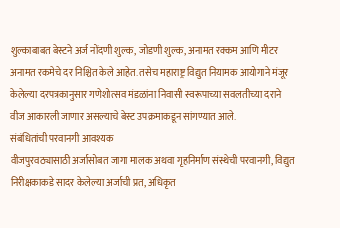शुल्काबाबत बेस्टने अर्ज नोंदणी शुल्क, जोडणी शुल्क, अनामत रक्कम आणि मीटर अनामत रकमेचे दर निश्चित केले आहेत. तसेच महाराष्ट्र विद्युत नियामक आयोगाने मंजूर केलेल्या दरपत्रकानुसार गणेशोत्सव मंडळांना निवासी स्वरूपाच्या सवलतीच्या दराने वीज आकारली जाणार असल्याचे बेस्ट उपक्रमाकडून सांगण्यात आले.
संबंधितांची परवानगी आवश्यक
वीजपुरवठ्यासाठी अर्जासोबत जागा मालक अथवा गृहनिर्माण संस्थेची परवानगी, विद्युत निरीक्षकाकडे सादर केलेल्या अर्जाची प्रत, अधिकृत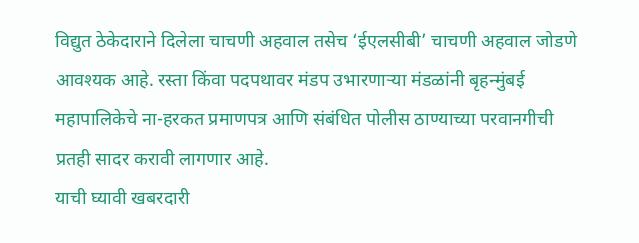विद्युत ठेकेदाराने दिलेला चाचणी अहवाल तसेच ‘ईएलसीबी’ चाचणी अहवाल जोडणे आवश्यक आहे. रस्ता किंवा पदपथावर मंडप उभारणाऱ्या मंडळांनी बृहन्मुंबई महापालिकेचे ना-हरकत प्रमाणपत्र आणि संबंधित पोलीस ठाण्याच्या परवानगीची प्रतही सादर करावी लागणार आहे.
याची घ्यावी खबरदारी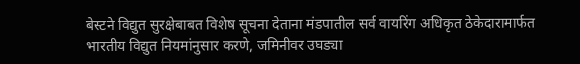बेस्टने विद्युत सुरक्षेबाबत विशेष सूचना देताना मंडपातील सर्व वायरिंग अधिकृत ठेकेदारामार्फत भारतीय विद्युत नियमांनुसार करणे, जमिनीवर उघड्या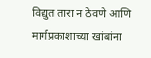विद्युत तारा न ठेवणे आणि मार्गप्रकाशाच्या खांबांना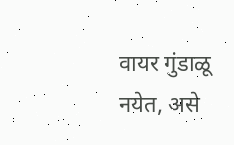वायर गुंडाळू नयेत, असे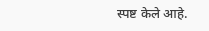स्पष्ट केले आहे.